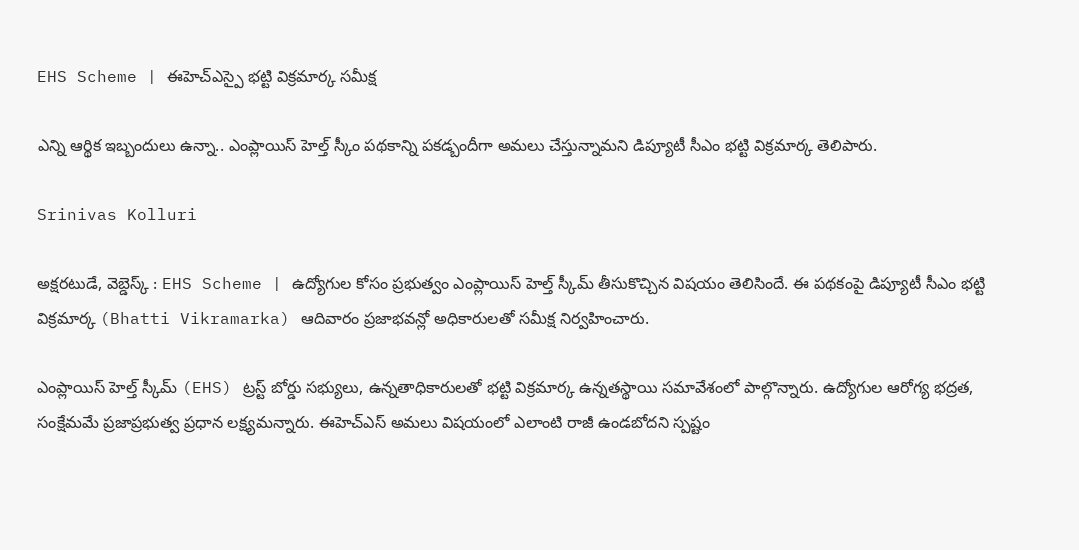EHS Scheme | ఈహెచ్ఎస్పై భట్టి విక్రమార్క సమీక్ష

ఎన్ని ఆర్థిక ఇబ్బందులు ఉన్నా.. ఎంప్లాయిస్ హెల్త్ స్కీం పథకాన్ని పకడ్బందీగా అమలు చేస్తున్నామని డిప్యూటీ సీఎం భట్టి విక్రమార్క తెలిపారు.

Srinivas Kolluri

అక్షరటుడే, వెబ్డెస్క్ : EHS Scheme | ఉద్యోగుల కోసం ప్రభుత్వం ఎంప్లాయిస్ హెల్త్ స్కీమ్ తీసుకొచ్చిన విషయం తెలిసిందే. ఈ పథకంపై డిప్యూటీ సీఎం భట్టి విక్రమార్క (Bhatti Vikramarka) ఆదివారం ప్రజాభవన్లో అధికారులతో సమీక్ష నిర్వహించారు.

ఎంప్లాయిస్ హెల్త్ స్కీమ్ (EHS) ట్రస్ట్ బోర్డు సభ్యులు, ఉన్నతాధికారులతో భట్టి విక్రమార్క ఉన్నతస్థాయి సమావేశంలో పాల్గొన్నారు. ఉద్యోగుల ఆరోగ్య భద్రత, సంక్షేమమే ప్రజాప్రభుత్వ ప్రధాన లక్ష్యమన్నారు. ఈహెచ్‌ఎస్ అమలు విషయంలో ఎలాంటి రాజీ ఉండబోదని స్పష్టం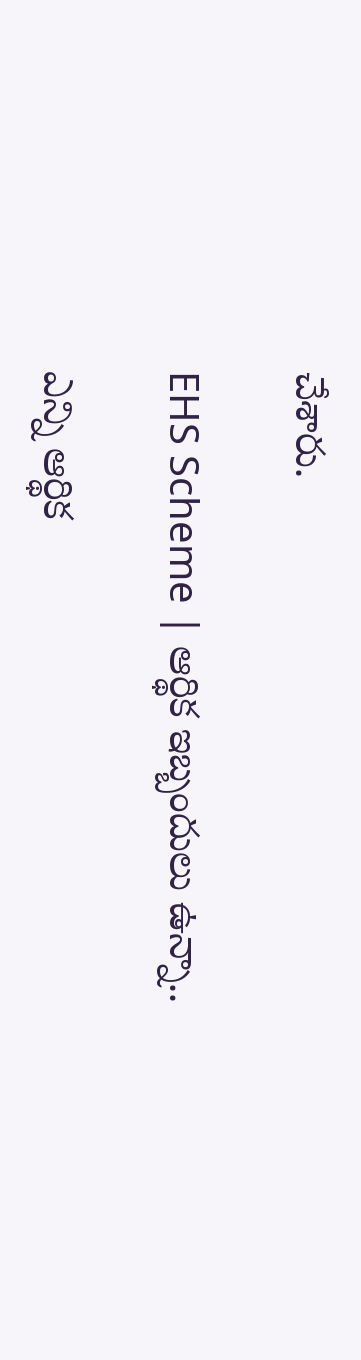చేశారు.

EHS Scheme | ఆర్థిక ఇబ్బందులు ఉన్నా..

ఎన్ని ఆర్థిక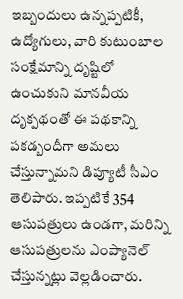ఇబ్బందులు ఉన్నప్పటికీ, ఉద్యోగులు, వారి కుటుంబాల సంక్షేమాన్ని దృష్టిలో ఉంచుకుని మానవీయ దృక్పథంతో ఈ పథకాన్ని పకడ్బందీగా అమలు చేస్తున్నామని డిప్యూటీ సీఎం తెలిపారు. ఇప్పటికే 354 ఆసుపత్రులు ఉండగా, మరిన్ని ఆసుపత్రులను ఎంప్యానెల్ చేస్తున్నట్లు వెల్లడించారు.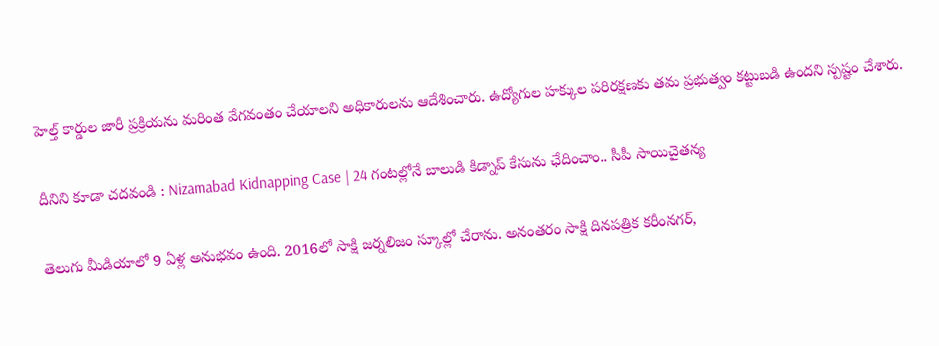హెల్త్ కార్డుల జారీ ప్రక్రియను మరింత వేగవంతం చేయాలని అధికారులను ఆదేశించారు. ఉద్యోగుల హక్కుల పరిరక్షణకు తమ ప్రభుత్వం కట్టుబడి ఉందని స్పష్టం చేశారు.

దీనిని కూడా చదవండి : Nizamabad Kidnapping Case | 24 గంటల్లోనే బాలుడి కిడ్నాప్ కేసును ఛేదించాం.. సీపీ సాయిచైతన్య

తెలుగు మీడియాలో 9 ఏళ్ల అనుభవం ఉంది. 2016లో సాక్షి జర్నలిజం స్కూల్లో చేరాను. అనంతరం సాక్షి దినపత్రిక కరీంనగర్,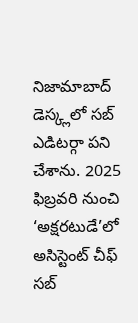నిజామాబాద్ డెస్క్లలో సబ్ ఎడిటర్గా పని చేశాను. 2025 ఫిబ్రవరి నుంచి ‘అక్షరటుడే’లో అసిస్టెంట్ చీఫ్ సబ్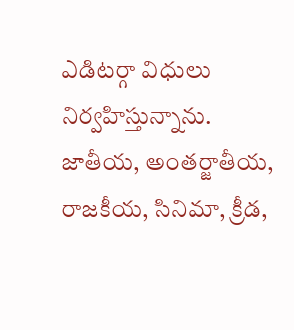ఎడిటర్గా విధులు నిర్వహిస్తున్నాను. జాతీయ, అంతర్జాతీయ, రాజకీయ, సినిమా, క్రీడ,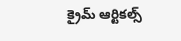క్రైమ్ ఆర్టికల్స్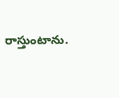రాస్తుంటాను.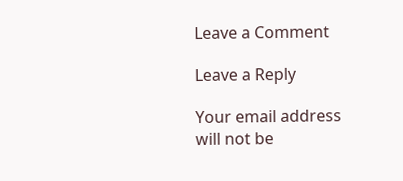Leave a Comment

Leave a Reply

Your email address will not be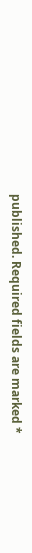published. Required fields are marked *